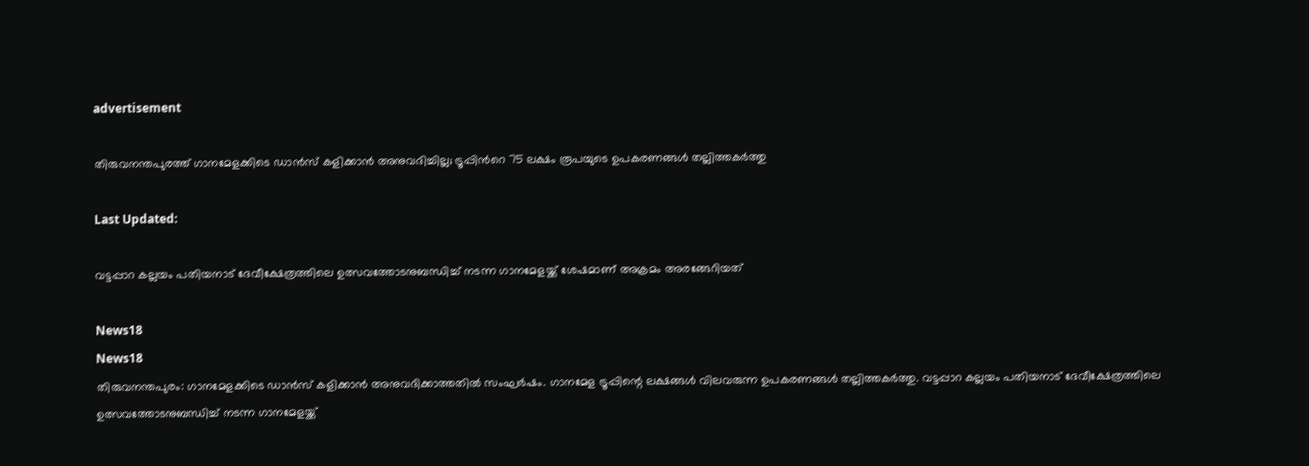advertisement

തിരുവനന്തപുരത്ത് ഗാനമേളക്കിടെ ഡാന്‍സ് കളിക്കാന്‍ അനുവദിച്ചില്ല; ട്രൂപ്പിന്‍റെ 75 ലക്ഷം രൂപയുടെ ഉപകരണങ്ങൾ തല്ലിത്തകർത്തു

Last Updated:

വട്ടപ്പാറ കല്ലയം പതിയനാട് ദേവീക്ഷേത്രത്തിലെ ഉത്സവത്തോടനുബന്ധിച്ച് നടന്ന ഗാനമേളയ്ക്ക് ശേഷമാണ് അക്രമം അരങ്ങേറിയത്

News18
News18
തിരുവനന്തപുരം: ഗാനമേളക്കിടെ ഡാൻസ് കളിക്കാൻ അനുവദിക്കാത്തതിൽ സംഘർഷം. ഗാനമേള ട്രൂപ്പിന്റെ ലക്ഷങ്ങൾ വിലവരുന്ന ഉപകരണങ്ങൾ തല്ലിത്തകർത്തു. വട്ടപ്പാറ കല്ലയം പതിയനാട് ദേവീക്ഷേത്രത്തിലെ ഉത്സവത്തോടനുബന്ധിച്ച് നടന്ന ഗാനമേളയ്ക്ക്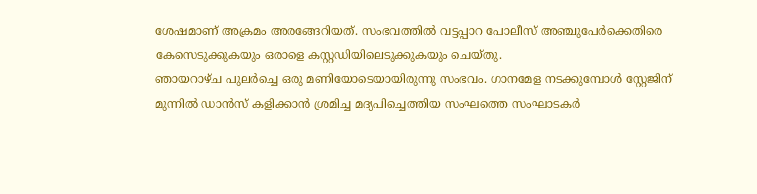ശേഷമാണ് അക്രമം അരങ്ങേറിയത്. സംഭവത്തിൽ വട്ടപ്പാറ പോലീസ് അഞ്ചുപേർക്കെതിരെ കേസെടുക്കുകയും ഒരാളെ കസ്റ്റഡിയിലെടുക്കുകയും ചെയ്തു.
ഞായറാഴ്ച പുലർച്ചെ ഒരു മണിയോടെയായിരുന്നു സംഭവം. ഗാനമേള നടക്കുമ്പോൾ സ്റ്റേജിന് മുന്നിൽ ഡാൻസ് കളിക്കാൻ ശ്രമിച്ച മദ്യപിച്ചെത്തിയ സംഘത്തെ സംഘാടകർ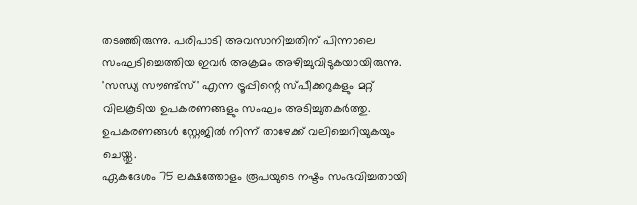തടഞ്ഞിരുന്നു. പരിപാടി അവസാനിച്ചതിന് പിന്നാലെ സംഘടിച്ചെത്തിയ ഇവർ അക്രമം അഴിച്ചുവിടുകയായിരുന്നു. 'സന്ധ്യ സൗണ്ട്‌സ്' എന്ന ട്രൂപ്പിന്റെ സ്പീക്കറുകളും മറ്റ് വിലകൂടിയ ഉപകരണങ്ങളും സംഘം അടിച്ചുതകർത്തു. ഉപകരണങ്ങൾ സ്റ്റേജിൽ നിന്ന് താഴേക്ക് വലിച്ചെറിയുകയും ചെയ്തു.
ഏകദേശം 75 ലക്ഷത്തോളം രൂപയുടെ നഷ്ടം സംഭവിച്ചതായി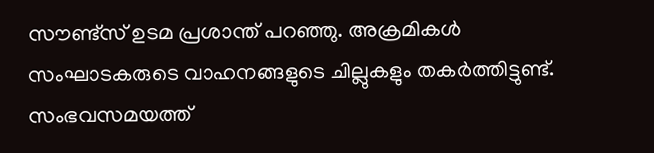സൗണ്ട്സ് ഉടമ പ്രശാന്ത് പറഞ്ഞു. അക്രമികൾ സംഘാടകരുടെ വാഹനങ്ങളുടെ ചില്ലുകളും തകർത്തിട്ടുണ്ട്. സംഭവസമയത്ത്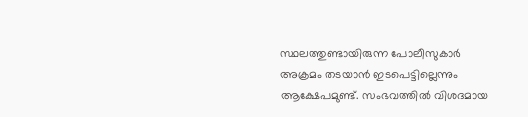സ്ഥലത്തുണ്ടായിരുന്ന പോലീസുകാർ അക്രമം തടയാൻ ഇടപെട്ടില്ലെന്നും ആക്ഷേപമുണ്ട്. സംഭവത്തിൽ വിശദമായ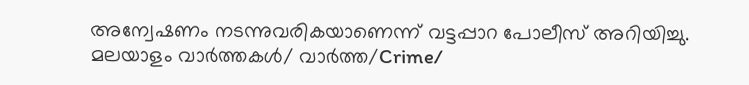അന്വേഷണം നടന്നുവരികയാണെന്ന് വട്ടപ്പാറ പോലീസ് അറിയിച്ചു.
മലയാളം വാർത്തകൾ/ വാർത്ത/Crime/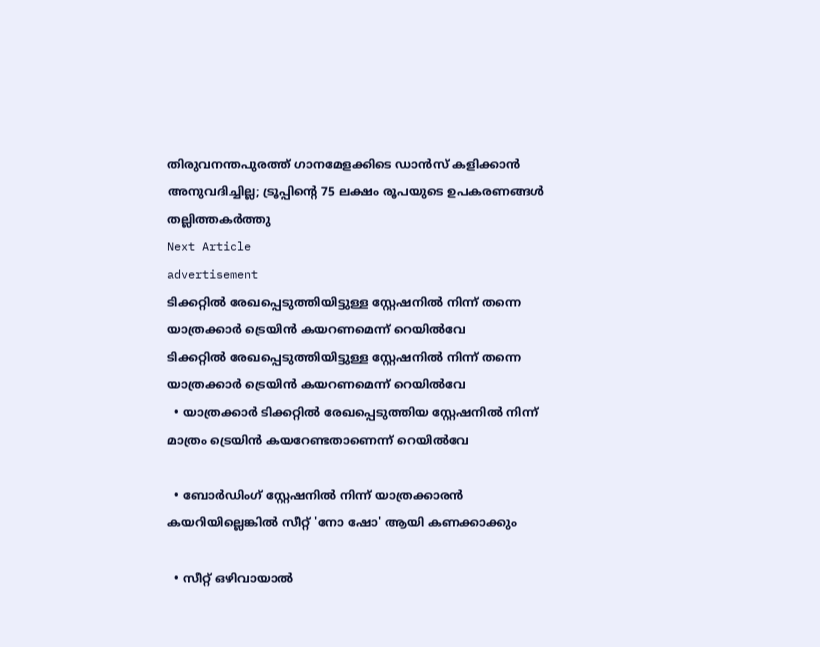തിരുവനന്തപുരത്ത് ഗാനമേളക്കിടെ ഡാന്‍സ് കളിക്കാന്‍ അനുവദിച്ചില്ല; ട്രൂപ്പിന്‍റെ 75 ലക്ഷം രൂപയുടെ ഉപകരണങ്ങൾ തല്ലിത്തകർത്തു
Next Article
advertisement
ടിക്കറ്റിൽ രേഖപ്പെടുത്തിയിട്ടുള്ള സ്റ്റേഷനിൽ നിന്ന് തന്നെ യാത്രക്കാർ ട്രെയിൻ കയറണമെന്ന് റെയിൽവേ
ടിക്കറ്റിൽ രേഖപ്പെടുത്തിയിട്ടുള്ള സ്റ്റേഷനിൽ നിന്ന് തന്നെ യാത്രക്കാർ ട്രെയിൻ കയറണമെന്ന് റെയിൽവേ
  • യാത്രക്കാർ ടിക്കറ്റിൽ രേഖപ്പെടുത്തിയ സ്റ്റേഷനിൽ നിന്ന് മാത്രം ട്രെയിൻ കയറേണ്ടതാണെന്ന് റെയിൽവേ

  • ബോർഡിംഗ് സ്റ്റേഷനിൽ നിന്ന് യാത്രക്കാരൻ കയറിയില്ലെങ്കിൽ സീറ്റ് 'നോ ഷോ' ആയി കണക്കാക്കും

  • സീറ്റ് ഒഴിവായാൽ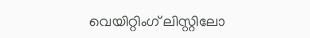വെയിറ്റിംഗ് ലിസ്റ്റിലോ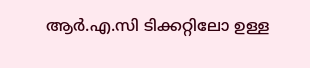ആർ.എ.സി ടിക്കറ്റിലോ ഉള്ള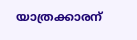യാത്രക്കാരന്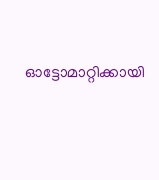ഓട്ടോമാറ്റിക്കായി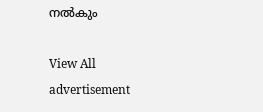നൽകും

View All
advertisement